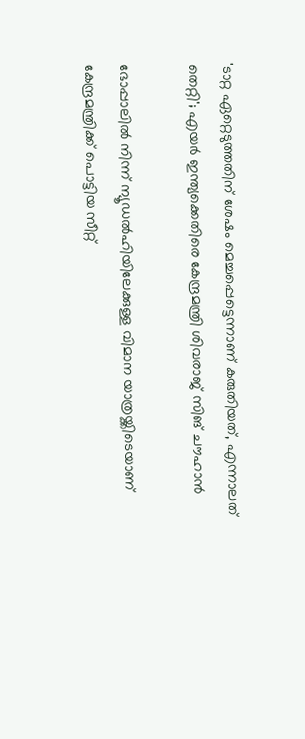'ടാറ്റ ഏറ്റെടുത്തതിന് ശേഷം മെച്ചപ്പെട്ടെന്നാണ് കരുതിയത്, എന്നാലത് തെറ്റി'; എയർ ഇന്ത്യക്കെതിരെ കേന്ദ്രമന്ത്രി ശിവരാജ് സിങ് ചൗഹാൻ

ഭോപ്പാലിൽ നിന്ന് ന്യൂഡൽഹിയിലേക്കുള്ള വിമാന യാത്രയ്ക്കിടെയാണ് കേന്ദ്രമന്ത്രിക്ക് പൊട്ടിയ സീറ്റ്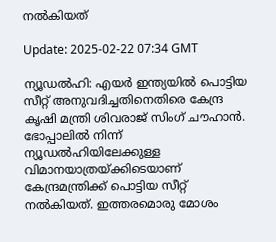നല്‍കിയത്

Update: 2025-02-22 07:34 GMT

ന്യൂഡല്‍ഹി: എയര്‍ ഇന്ത്യയില്‍ പൊട്ടിയ സീറ്റ് അനുവദിച്ചതിനെതിരെ കേന്ദ്ര കൃഷി മന്ത്രി ശിവരാജ് സിംഗ് ചൗഹാൻ. ഭോപ്പാലിൽ നിന്ന് ന്യൂഡൽഹിയിലേക്കുള്ള വിമാനയാത്രയ്ക്കിടെയാണ് കേന്ദ്രമന്ത്രിക്ക് പൊട്ടിയ സീറ്റ് നല്‍കിയത്. ഇത്തരമൊരു മോശം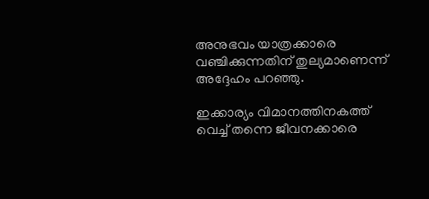അനുഭവം യാത്രക്കാരെ വഞ്ചിക്കുന്നതിന് തുല്യമാണെന്ന് അദ്ദേഹം പറഞ്ഞു.

ഇക്കാര്യം വിമാനത്തിനകത്ത് വെച്ച് തന്നെ ജീവനക്കാരെ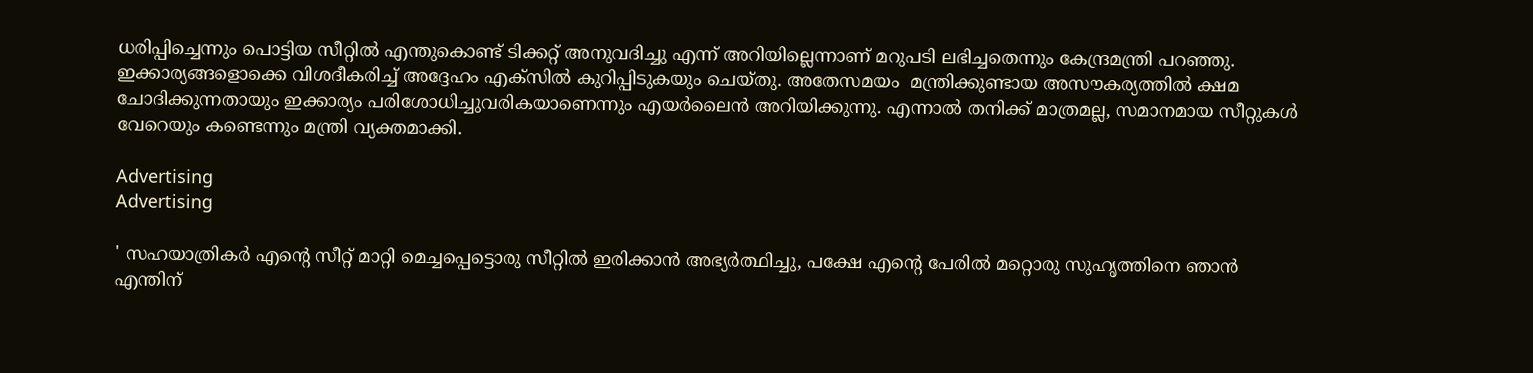ധരിപ്പിച്ചെന്നും പൊട്ടിയ സീറ്റില്‍ എന്തുകൊണ്ട് ടിക്കറ്റ് അനുവദിച്ചു എന്ന് അറിയില്ലെന്നാണ് മറുപടി ലഭിച്ചതെന്നും കേന്ദ്രമന്ത്രി പറഞ്ഞു. ഇക്കാര്യങ്ങളൊക്കെ വിശദീകരിച്ച് അദ്ദേഹം എക്സില്‍ കുറിപ്പിടുകയും ചെയ്തു. അതേസമയം  മന്ത്രിക്കുണ്ടായ അസൗകര്യത്തിൽ ക്ഷമ ചോദിക്കുന്നതായും ഇക്കാര്യം പരിശോധിച്ചുവരികയാണെന്നും എയർലൈൻ അറിയിക്കുന്നു. എന്നാല്‍ തനിക്ക് മാത്രമല്ല, സമാനമായ സീറ്റുകൾ വേറെയും കണ്ടെന്നും മന്ത്രി വ്യക്തമാക്കി.

Advertising
Advertising

' സഹയാത്രികർ എൻ്റെ സീറ്റ് മാറ്റി മെച്ചപ്പെട്ടൊരു സീറ്റിൽ ഇരിക്കാൻ അഭ്യർത്ഥിച്ചു, പക്ഷേ എൻ്റെ പേരിൽ മറ്റൊരു സുഹൃത്തിനെ ഞാൻ എന്തിന്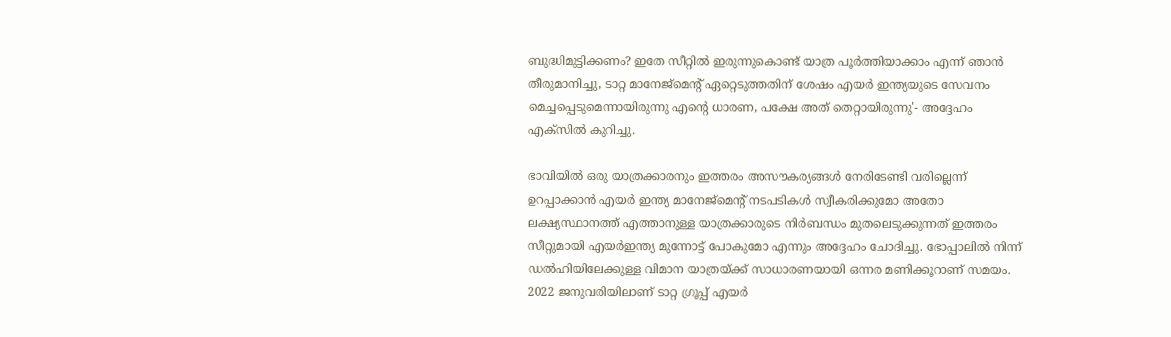ബുദ്ധിമുട്ടിക്കണം? ഇതേ സീറ്റിൽ ഇരുന്നുകൊണ്ട് യാത്ര പൂർത്തിയാക്കാം എന്ന് ഞാൻ തീരുമാനിച്ചു, ടാറ്റ മാനേജ്‌മെൻ്റ് ഏറ്റെടുത്തതിന് ശേഷം എയർ ഇന്ത്യയുടെ സേവനം മെച്ചപ്പെടുമെന്നായിരുന്നു എൻ്റെ ധാരണ, പക്ഷേ അത് തെറ്റായിരുന്നു'- അദ്ദേഹം എക്സില്‍ കുറിച്ചു.

ഭാവിയിൽ ഒരു യാത്രക്കാരനും ഇത്തരം അസൗകര്യങ്ങൾ നേരിടേണ്ടി വരില്ലെന്ന് ഉറപ്പാക്കാൻ എയർ ഇന്ത്യ മാനേജ്‌മെൻ്റ് നടപടികൾ സ്വീകരിക്കുമോ അതോ ലക്ഷ്യസ്ഥാനത്ത് എത്താനുള്ള യാത്രക്കാരുടെ നിർബന്ധം മുതലെടുക്കുന്നത് ഇത്തരം സീറ്റുമായി എയര്‍ഇന്ത്യ മുന്നോട്ട് പോകുമോ എന്നും അദ്ദേഹം ചോദിച്ചു. ഭോപ്പാലിൽ നിന്ന് ഡൽഹിയിലേക്കുള്ള വിമാന യാത്രയ്ക്ക് സാധാരണയായി ഒന്നര മണിക്കൂറാണ് സമയം. 2022 ജനുവരിയിലാണ് ടാറ്റ ഗ്രൂപ്പ് എയര്‍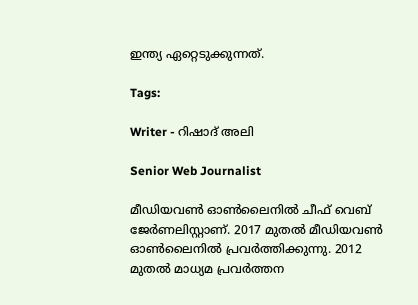ഇന്ത്യ ഏറ്റെടുക്കുന്നത്.

Tags:

Writer - റിഷാദ് അലി

Senior Web Journalist

മീഡിയവൺ ഓൺലൈനിൽ ചീഫ് വെബ് ജേർണലിസ്റ്റാണ്. 2017 മുതൽ മീഡിയവൺ ഓൺലൈനിൽ പ്രവർത്തിക്കുന്നു. 2012 മുതൽ മാധ്യമ പ്രവർത്തന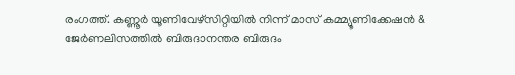രംഗത്ത്. കണ്ണൂര്‍ യൂണിവേഴ്‌സിറ്റിയിൽ നിന്ന് മാസ് കമ്മ്യൂണിക്കേഷന്‍ & ജേര്‍ണലിസത്തില്‍ ബിരുദാനന്തര ബിരുദം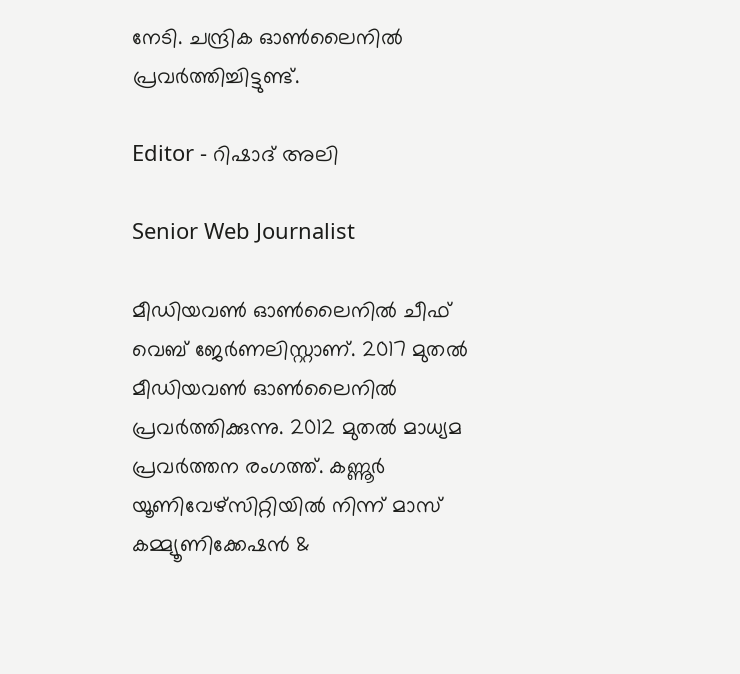നേടി. ചന്ദ്രിക ഓണ്‍ലൈനില്‍ പ്രവര്‍ത്തിച്ചിട്ടുണ്ട്.

Editor - റിഷാദ് അലി

Senior Web Journalist

മീഡിയവൺ ഓൺലൈനിൽ ചീഫ് വെബ് ജേർണലിസ്റ്റാണ്. 2017 മുതൽ മീഡിയവൺ ഓൺലൈനിൽ പ്രവർത്തിക്കുന്നു. 2012 മുതൽ മാധ്യമ പ്രവർത്തന രംഗത്ത്. കണ്ണൂര്‍ യൂണിവേഴ്‌സിറ്റിയിൽ നിന്ന് മാസ് കമ്മ്യൂണിക്കേഷന്‍ &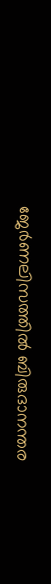ജേര്‍ണലിസത്തില്‍ ബിരുദാനന്തര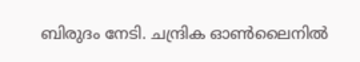ബിരുദം നേടി. ചന്ദ്രിക ഓണ്‍ലൈനില്‍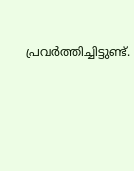പ്രവര്‍ത്തിച്ചിട്ടുണ്ട്.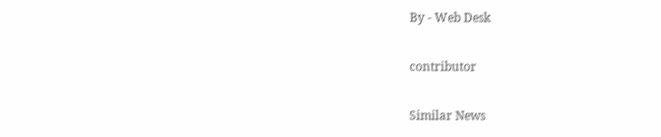By - Web Desk

contributor

Similar News